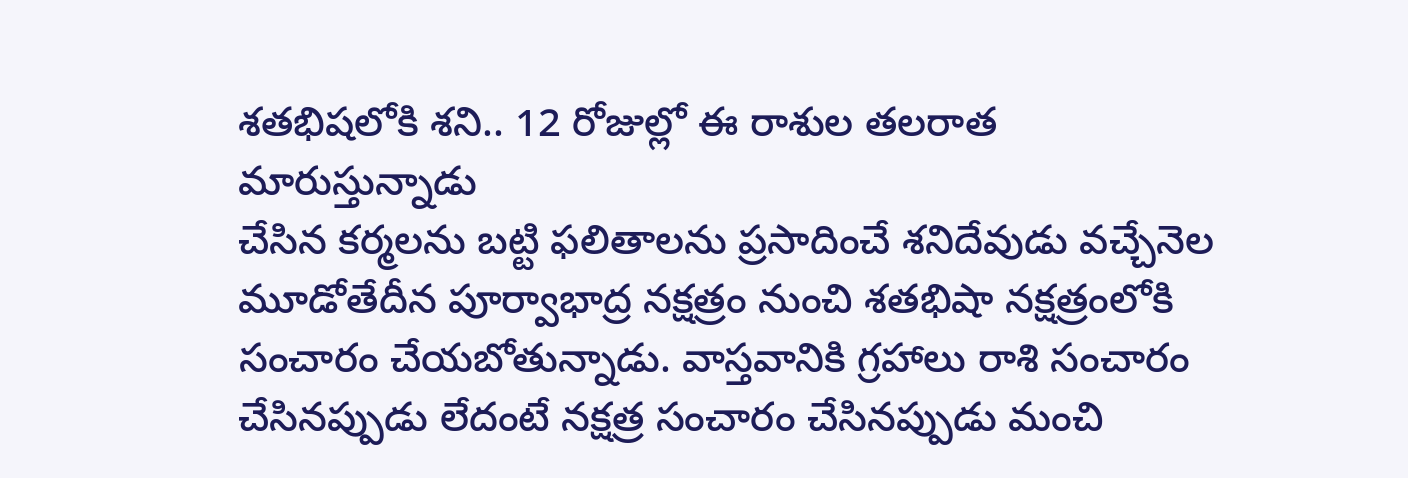శతభిషలోకి శని.. 12 రోజుల్లో ఈ రాశుల తలరాత మారుస్తున్నాడు
చేసిన కర్మలను బట్టి ఫలితాలను ప్రసాదించే శనిదేవుడు వచ్చేనెల మూడోతేదీన పూర్వాభాద్ర నక్షత్రం నుంచి శతభిషా నక్షత్రంలోకి సంచారం చేయబోతున్నాడు. వాస్తవానికి గ్రహాలు రాశి సంచారం చేసినప్పుడు లేదంటే నక్షత్ర సంచారం చేసినప్పుడు మంచి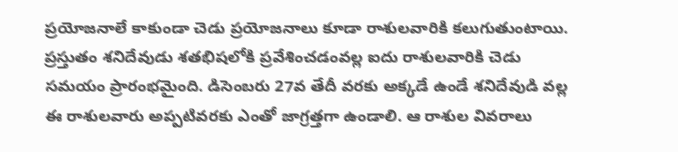ప్రయోజనాలే కాకుండా చెడు ప్రయోజనాలు కూడా రాశులవారికి కలుగుతుంటాయి. ప్రస్తుతం శనిదేవుడు శతభిషలోకి ప్రవేశించడంవల్ల ఐదు రాశులవారికి చెడు సమయం ప్రారంభమైంది. డిసెంబరు 27వ తేదీ వరకు అక్కడే ఉండే శనిదేవుడి వల్ల ఈ రాశులవారు అప్పటివరకు ఎంతో జాగ్రత్తగా ఉండాలి. ఆ రాశుల వివరాలు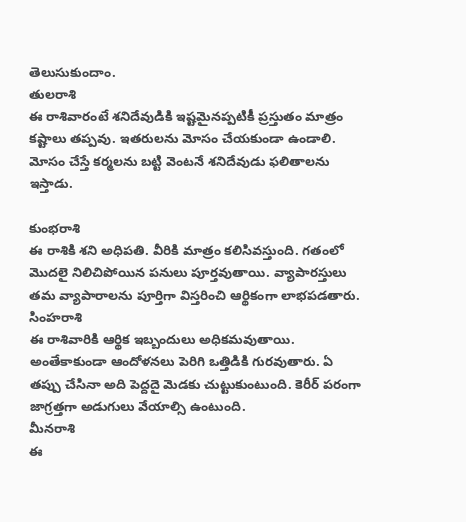తెలుసుకుందాం.
తులరాశి
ఈ రాశివారంటే శనిదేవుడికి ఇష్టమైనప్పటికీ ప్రస్తుతం మాత్రం కష్టాలు తప్పవు. ఇతరులను మోసం చేయకుండా ఉండాలి. మోసం చేస్తే కర్మలను బట్టి వెంటనే శనిదేవుడు ఫలితాలను ఇస్తాడు.

కుంభరాశి
ఈ రాశికి శని అధిపతి. వీరికి మాత్రం కలిసివస్తుంది. గతంలో మొదలై నిలిచిపోయిన పనులు పూర్తవుతాయి. వ్యాపారస్తులు తమ వ్యాపారాలను పూర్తిగా విస్తరించి ఆర్థికంగా లాభపడతారు.
సింహరాశి
ఈ రాశివారికి ఆర్థిక ఇబ్బందులు అధికమవుతాయి. అంతేకాకుండా ఆందోళనలు పెరిగి ఒత్తిడికి గురవుతారు. ఏ తప్పు చేసినా అది పెద్దదై మెడకు చుట్టుకుంటుంది. కెరీర్ పరంగా జాగ్రత్తగా అడుగులు వేయాల్సి ఉంటుంది.
మీనరాశి
ఈ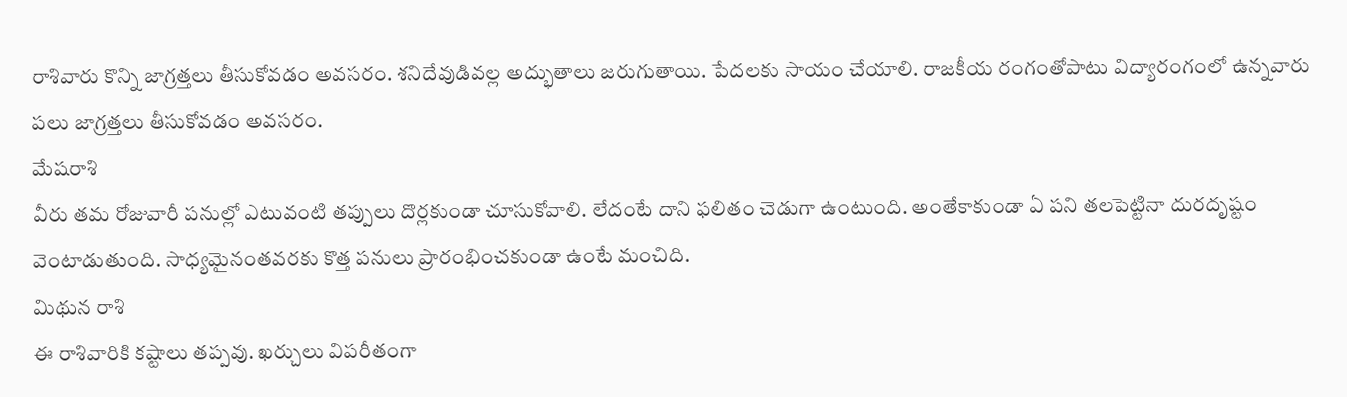రాశివారు కొన్ని జాగ్రత్తలు తీసుకోవడం అవసరం. శనిదేవుడివల్ల అద్భుతాలు జరుగుతాయి. పేదలకు సాయం చేయాలి. రాజకీయ రంగంతోపాటు విద్యారంగంలో ఉన్నవారు పలు జాగ్రత్తలు తీసుకోవడం అవసరం.
మేషరాశి
వీరు తమ రోజువారీ పనుల్లో ఎటువంటి తప్పులు దొర్లకుండా చూసుకోవాలి. లేదంటే దాని ఫలితం చెడుగా ఉంటుంది. అంతేకాకుండా ఏ పని తలపెట్టినా దురదృష్టం వెంటాడుతుంది. సాధ్యమైనంతవరకు కొత్త పనులు ప్రారంభించకుండా ఉంటే మంచిది.
మిథున రాశి
ఈ రాశివారికి కష్టాలు తప్పవు. ఖర్చులు విపరీతంగా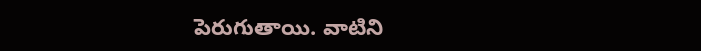పెరుగుతాయి. వాటిని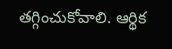తగ్గించుకోవాలి. ఆర్థిక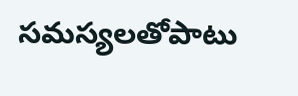సమస్యలతోపాటు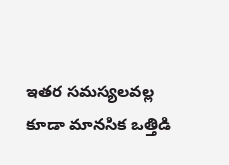ఇతర సమస్యలవల్ల కూడా మానసిక ఒత్తిడి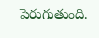పెరుగుతుంది.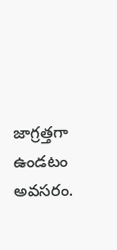జాగ్రత్తగా ఉండటం అవసరం.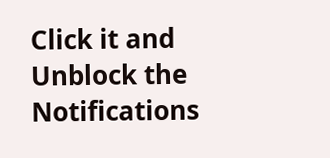Click it and Unblock the Notifications